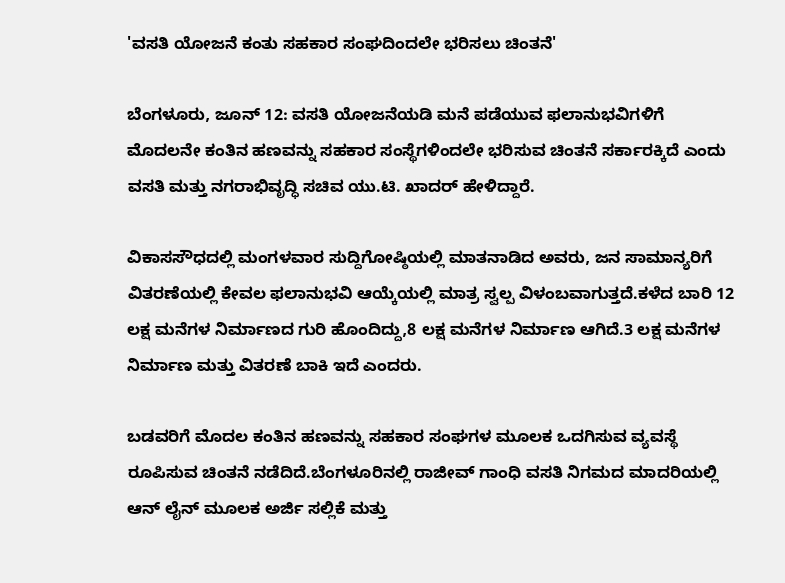'ವಸತಿ ಯೋಜನೆ ಕಂತು ಸಹಕಾರ ಸಂಘದಿಂದಲೇ ಭರಿಸಲು ಚಿಂತನೆ'

ಬೆಂಗಳೂರು, ಜೂನ್ 12: ವಸತಿ ಯೋಜನೆಯಡಿ ಮನೆ ಪಡೆಯುವ ಫಲಾನುಭವಿಗಳಿಗೆ ಮೊದಲನೇ ಕಂತಿನ ಹಣವನ್ನು ಸಹಕಾರ ಸಂಸ್ಥೆಗಳಿಂದಲೇ ಭರಿಸುವ ಚಿಂತನೆ ಸರ್ಕಾರಕ್ಕಿದೆ ಎಂದು ವಸತಿ ಮತ್ತು ನಗರಾಭಿವೃದ್ಧಿ ಸಚಿವ ಯು.ಟಿ. ಖಾದರ್ ಹೇಳಿದ್ದಾರೆ.

ವಿಕಾಸಸೌಧದಲ್ಲಿ ಮಂಗಳವಾರ ಸುದ್ದಿಗೋಷ್ಠಿಯಲ್ಲಿ ಮಾತನಾಡಿದ ಅವರು, ಜನ ಸಾಮಾನ್ಯರಿಗೆ ವಿತರಣೆಯಲ್ಲಿ ಕೇವಲ ಫಲಾನುಭವಿ ಆಯ್ಕೆಯಲ್ಲಿ ಮಾತ್ರ ಸ್ವಲ್ಪ ವಿಳಂಬವಾಗುತ್ತದೆ.ಕಳೆದ ಬಾರಿ 12 ಲಕ್ಷ ಮನೆಗಳ ನಿರ್ಮಾಣದ ಗುರಿ ಹೊಂದಿದ್ದು,8 ಲಕ್ಷ ಮನೆಗಳ ನಿರ್ಮಾಣ ಆಗಿದೆ.3 ಲಕ್ಷ ಮನೆಗಳ ನಿರ್ಮಾಣ ಮತ್ತು ವಿತರಣೆ ಬಾಕಿ ಇದೆ ಎಂದರು.

ಬಡವರಿಗೆ ಮೊದಲ ಕಂತಿನ ಹಣವನ್ನು ಸಹಕಾರ ಸಂಘಗಳ ಮೂಲಕ ಒದಗಿಸುವ ವ್ಯವಸ್ಥೆ ರೂಪಿಸುವ ಚಿಂತನೆ ನಡೆದಿದೆ.ಬೆಂಗಳೂರಿನಲ್ಲಿ ರಾಜೀವ್ ಗಾಂಧಿ ವಸತಿ ನಿಗಮದ ಮಾದರಿಯಲ್ಲಿ ಆನ್ ಲೈನ್ ಮೂಲಕ ಅರ್ಜಿ ಸಲ್ಲಿಕೆ ಮತ್ತು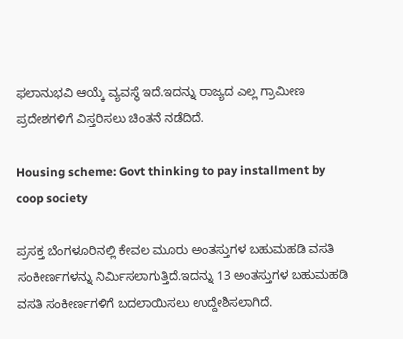ಫಲಾನುಭವಿ ಆಯ್ಕೆ ವ್ಯವಸ್ಥೆ ಇದೆ.ಇದನ್ನು ರಾಜ್ಯದ ಎಲ್ಲ ಗ್ರಾಮೀಣ ಪ್ರದೇಶಗಳಿಗೆ ವಿಸ್ತರಿಸಲು ಚಿಂತನೆ ನಡೆದಿದೆ.

Housing scheme: Govt thinking to pay installment by coop society

ಪ್ರಸಕ್ತ ಬೆಂಗಳೂರಿನಲ್ಲಿ ಕೇವಲ ಮೂರು ಅಂತಸ್ತುಗಳ ಬಹುಮಹಡಿ ವಸತಿ ಸಂಕೀರ್ಣಗಳನ್ನು ನಿರ್ಮಿಸಲಾಗುತ್ತಿದೆ.ಇದನ್ನು 13 ಅಂತಸ್ತುಗಳ ಬಹುಮಹಡಿ ವಸತಿ ಸಂಕೀರ್ಣಗಳಿಗೆ ಬದಲಾಯಿಸಲು ಉದ್ದೇಶಿಸಲಾಗಿದೆ.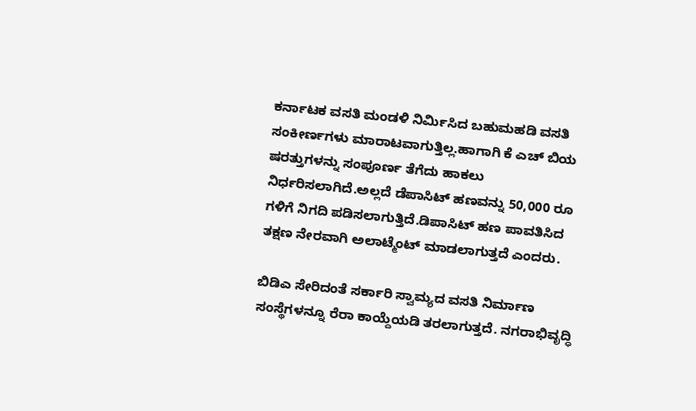ಕರ್ನಾಟಕ ವಸತಿ ಮಂಡಳಿ ನಿರ್ಮಿಸಿದ ಬಹುಮಹಡಿ ವಸತಿ ಸಂಕೀರ್ಣಗಳು ಮಾರಾಟವಾಗುತ್ತಿಲ್ಲ.ಹಾಗಾಗಿ ಕೆ ಎಚ್ ಬಿಯ ಷರತ್ತುಗಳನ್ನು ಸಂಪೂರ್ಣ ತೆಗೆದು ಹಾಕಲು ನಿರ್ಧರಿಸಲಾಗಿದೆ.ಅಲ್ಲದೆ ಡೆಪಾಸಿಟ್ ಹಣವನ್ನು 50,000 ರೂ ಗಳಿಗೆ ನಿಗದಿ ಪಡಿಸಲಾಗುತ್ತಿದೆ.ಡಿಪಾಸಿಟ್ ಹಣ ಪಾವತಿಸಿದ ತಕ್ಷಣ ನೇರವಾಗಿ ಅಲಾಟ್ಮೆಂಟ್ ಮಾಡಲಾಗುತ್ತದೆ ಎಂದರು.

ಬಿಡಿಎ ಸೇರಿದಂತೆ ಸರ್ಕಾರಿ ಸ್ವಾಮ್ಯದ ವಸತಿ ನಿರ್ಮಾಣ ಸಂಸ್ಥೆಗಳನ್ನೂ ರೆರಾ ಕಾಯ್ದೆಯಡಿ ತರಲಾಗುತ್ತದೆ. ನಗರಾಭಿವೃದ್ಧಿ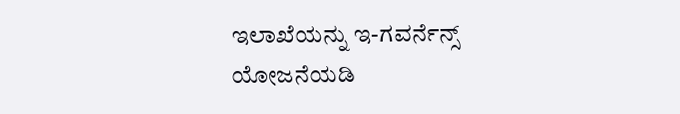ಇಲಾಖೆಯನ್ನು ಇ-ಗವರ್ನೆನ್ಸ್‌ ಯೋಜನೆಯಡಿ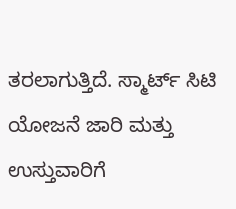ತರಲಾಗುತ್ತಿದೆ. ಸ್ಮಾರ್ಟ್ ಸಿಟಿ ಯೋಜನೆ ಜಾರಿ ಮತ್ತು ಉಸ್ತುವಾರಿಗೆ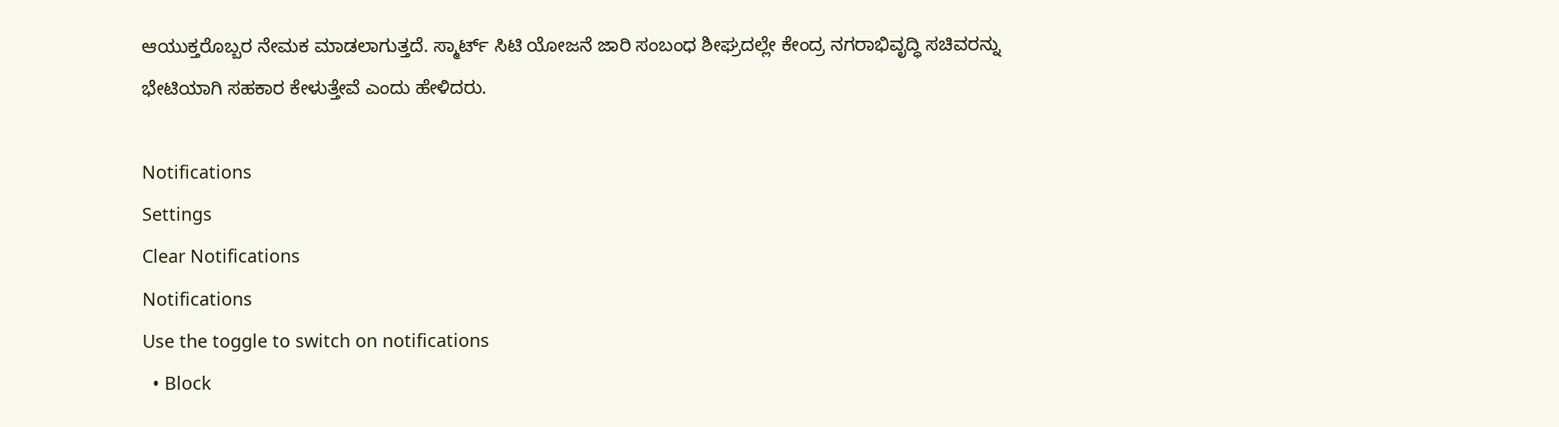ಆಯುಕ್ತರೊಬ್ಬರ ನೇಮಕ ಮಾಡಲಾಗುತ್ತದೆ. ಸ್ಮಾರ್ಟ್ ಸಿಟಿ ಯೋಜನೆ ಜಾರಿ ಸಂಬಂಧ ಶೀಘ್ರದಲ್ಲೇ ಕೇಂದ್ರ ನಗರಾಭಿವೃದ್ಧಿ ಸಚಿವರನ್ನು ಭೇಟಿಯಾಗಿ ಸಹಕಾರ ಕೇಳುತ್ತೇವೆ ಎಂದು ಹೇಳಿದರು.

Notifications
Settings
Clear Notifications
Notifications
Use the toggle to switch on notifications
  • Block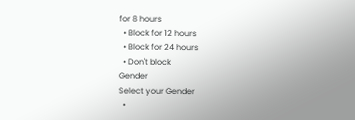for 8 hours
  • Block for 12 hours
  • Block for 24 hours
  • Don't block
Gender
Select your Gender
  •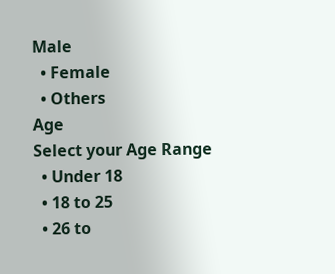Male
  • Female
  • Others
Age
Select your Age Range
  • Under 18
  • 18 to 25
  • 26 to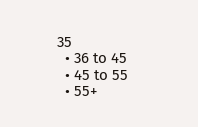35
  • 36 to 45
  • 45 to 55
  • 55+